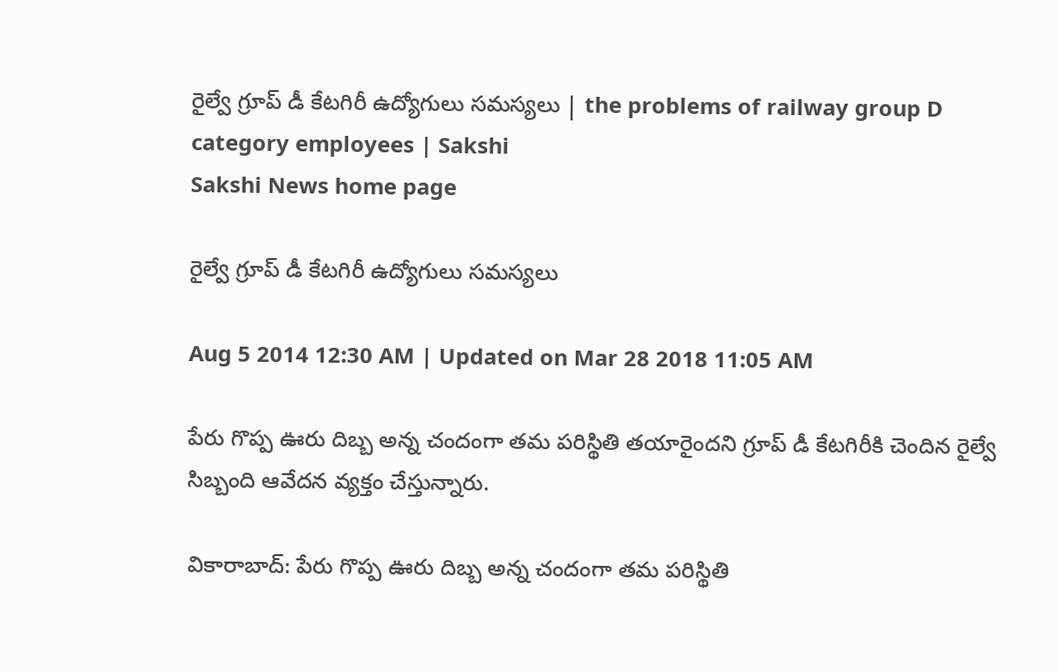రైల్వే గ్రూప్ డీ కేటగిరీ ఉద్యోగులు సమస్యలు | the problems of railway group D category employees | Sakshi
Sakshi News home page

రైల్వే గ్రూప్ డీ కేటగిరీ ఉద్యోగులు సమస్యలు

Aug 5 2014 12:30 AM | Updated on Mar 28 2018 11:05 AM

పేరు గొప్ప ఊరు దిబ్బ అన్న చందంగా తమ పరిస్థితి తయారైందని గ్రూప్ డీ కేటగిరీకి చెందిన రైల్వే సిబ్బంది ఆవేదన వ్యక్తం చేస్తున్నారు.

వికారాబాద్: పేరు గొప్ప ఊరు దిబ్బ అన్న చందంగా తమ పరిస్థితి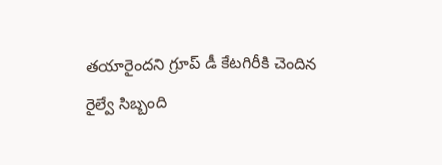తయారైందని గ్రూప్ డీ కేటగిరీకి చెందిన రైల్వే సిబ్బంది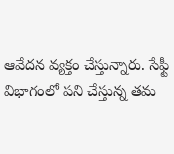ఆవేదన వ్యక్తం చేస్తున్నారు. సేఫ్టీ విభాగంలో పని చేస్తున్న తమ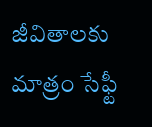జీవితాలకు మాత్రం సేఫ్టీ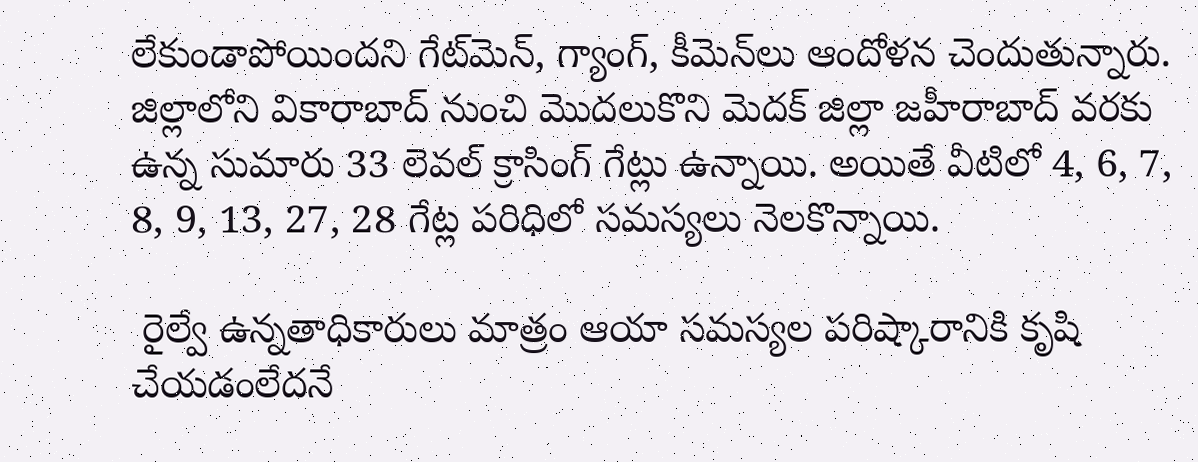లేకుండాపోయిందని గేట్‌మెన్, గ్యాంగ్, కీమెన్‌లు ఆందోళన చెందుతున్నారు. జిల్లాలోని వికారాబాద్ నుంచి మొదలుకొని మెదక్ జిల్లా జహీరాబాద్ వరకు ఉన్న సుమారు 33 లెవల్ క్రాసింగ్ గేట్లు ఉన్నాయి. అయితే వీటిలో 4, 6, 7, 8, 9, 13, 27, 28 గేట్ల పరిధిలో సమస్యలు నెలకొన్నాయి.

 రైల్వే ఉన్నతాధికారులు మాత్రం ఆయా సమస్యల పరిష్కారానికి కృషి చేయడంలేదనే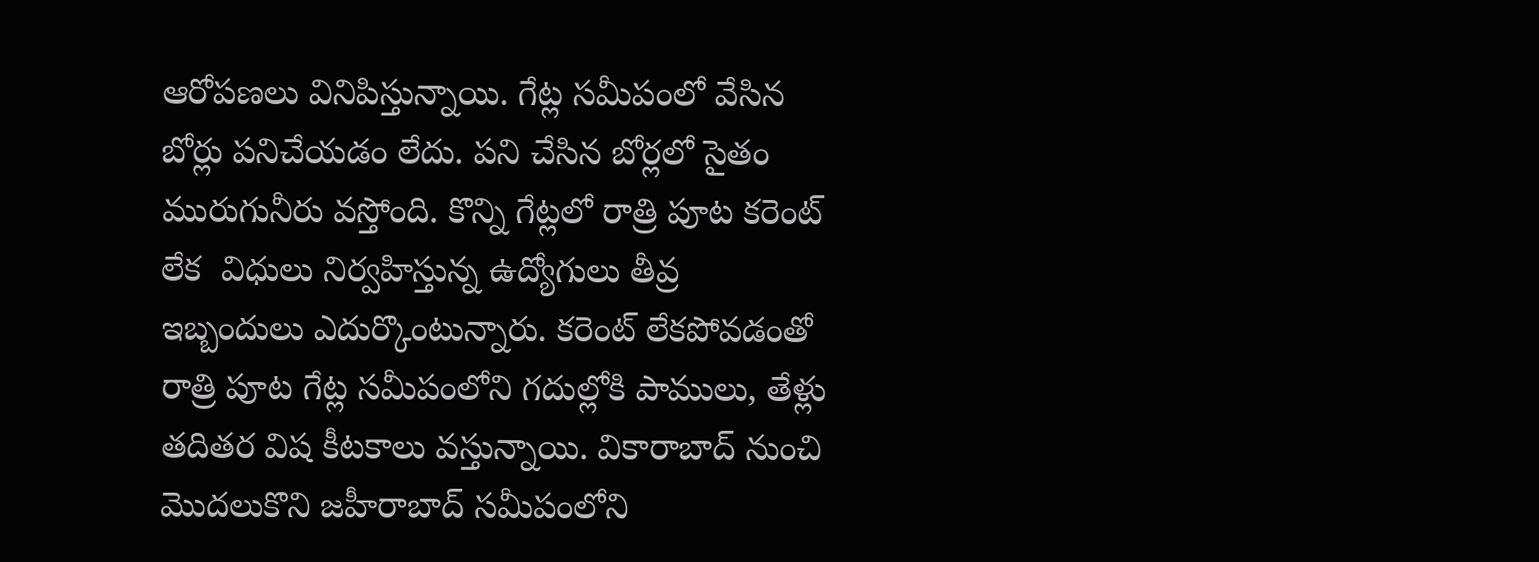ఆరోపణలు వినిపిస్తున్నాయి. గేట్ల సమీపంలో వేసిన బోర్లు పనిచేయడం లేదు. పని చేసిన బోర్లలో సైతం మురుగునీరు వస్తోంది. కొన్ని గేట్లలో రాత్రి పూట కరెంట్ లేక  విధులు నిర్వహిస్తున్న ఉద్యోగులు తీవ్ర ఇబ్బందులు ఎదుర్కొంటున్నారు. కరెంట్ లేకపోవడంతో రాత్రి పూట గేట్ల సమీపంలోని గదుల్లోకి పాములు, తేళ్లు తదితర విష కీటకాలు వస్తున్నాయి. వికారాబాద్ నుంచి మొదలుకొని జహీరాబాద్ సమీపంలోని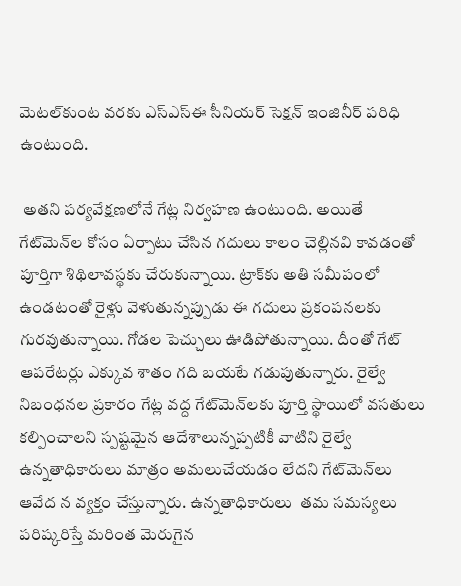మెటల్‌కుంట వరకు ఎస్‌ఎస్‌ఈ సీనియర్ సెక్షన్ ఇంజినీర్ పరిధి ఉంటుంది.

 అతని పర్యవేక్షణలోనే గేట్ల నిర్వహణ ఉంటుంది. అయితే గేట్‌మెన్‌ల కోసం ఏర్పాటు చేసిన గదులు కాలం చెల్లినవి కావడంతో పూర్తిగా శిథిలావస్థకు చేరుకున్నాయి. ట్రాక్‌కు అతి సమీపంలో ఉండటంతో రైళ్లు వెళుతున్నప్పుడు ఈ గదులు ప్రకంపనలకు గురవుతున్నాయి. గోడల పెచ్చులు ఊడిపోతున్నాయి. దీంతో గేట్ ఆపరేటర్లు ఎక్కువ శాతం గది బయటే గడుపుతున్నారు. రైల్వే నిబంధనల ప్రకారం గేట్ల వద్ద గేట్‌మెన్‌లకు పూర్తి స్థాయిలో వసతులు కల్పించాలని స్పష్టమైన ఆదేశాలున్నప్పటికీ వాటిని రైల్వే ఉన్నతాధికారులు మాత్రం అమలుచేయడం లేదని గేట్‌మెన్‌లు ఆవేద న వ్యక్తం చేస్తున్నారు. ఉన్నతాధికారులు  తమ సమస్యలు పరిష్కరిస్తే మరింత మెరుగైన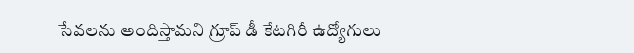సేవలను అందిస్తామని గ్రూప్ డీ కేటగిరీ ఉద్యోగులు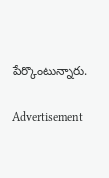పేర్కొంటున్నారు.

Advertisement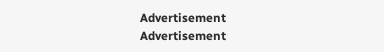Advertisement
Advertisement